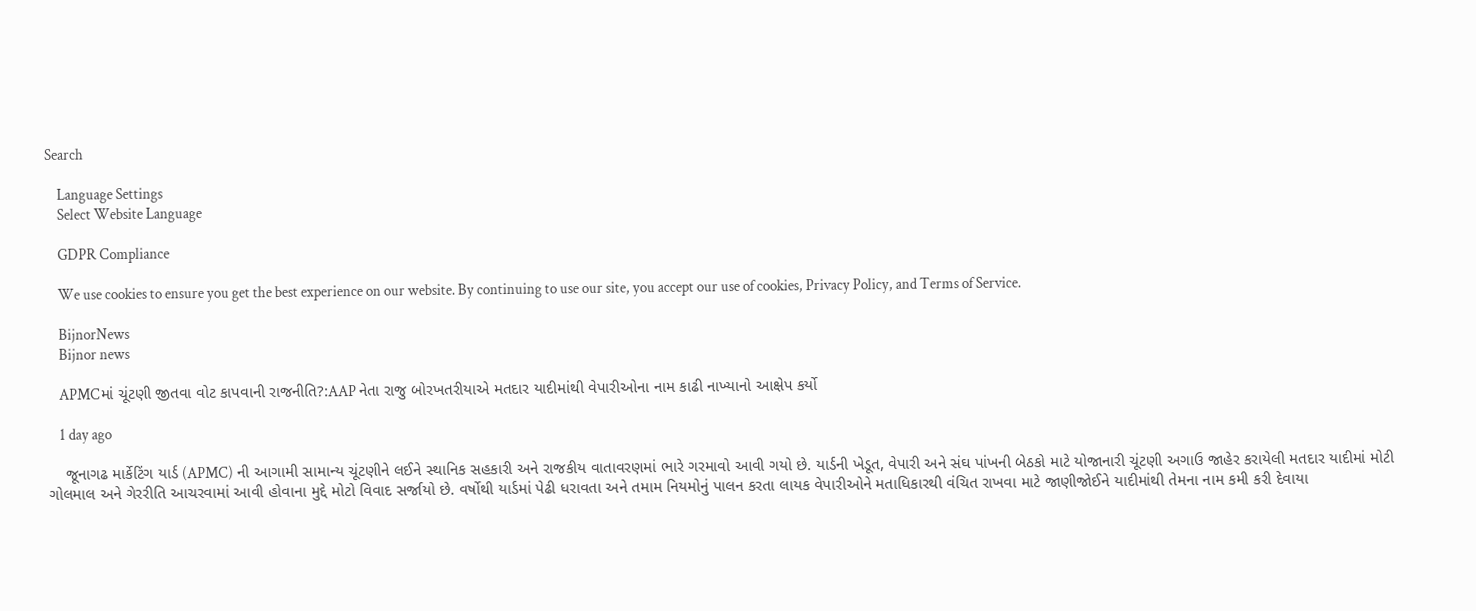Search

    Language Settings
    Select Website Language

    GDPR Compliance

    We use cookies to ensure you get the best experience on our website. By continuing to use our site, you accept our use of cookies, Privacy Policy, and Terms of Service.

    BijnorNews
    Bijnor news

    APMCમાં ચૂંટણી જીતવા વોટ કાપવાની રાજનીતિ?:AAP નેતા રાજુ બોરખતરીયાએ મતદાર યાદીમાંથી વેપારીઓના નામ કાઢી નાખ્યાનો આક્ષેપ કર્યો

    1 day ago

    જૂનાગઢ માર્કેટિંગ યાર્ડ (APMC) ની આગામી સામાન્ય ચૂંટણીને લઈને સ્થાનિક સહકારી અને રાજકીય વાતાવરણમાં ભારે ગરમાવો આવી ગયો છે. યાર્ડની ખેડૂત, વેપારી અને સંઘ પાંખની બેઠકો માટે યોજાનારી ચૂંટણી અગાઉ જાહેર કરાયેલી મતદાર યાદીમાં મોટી ગોલમાલ અને ગેરરીતિ આચરવામાં આવી હોવાના મુદ્દે મોટો વિવાદ સર્જાયો છે. વર્ષોથી યાર્ડમાં પેઢી ધરાવતા અને તમામ નિયમોનું પાલન કરતા લાયક વેપારીઓને મતાધિકારથી વંચિત રાખવા માટે જાણીજોઈને યાદીમાંથી તેમના નામ કમી કરી દેવાયા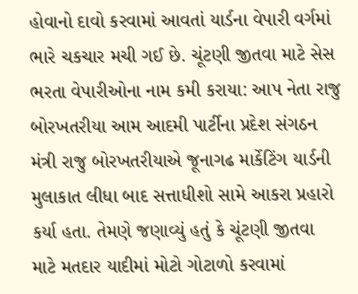હોવાનો દાવો કરવામાં આવતાં યાર્ડના વેપારી વર્ગમાં ભારે ચકચાર મચી ગઈ છે. ચૂંટણી જીતવા માટે સેસ ભરતા વેપારીઓના નામ કમી કરાયા: આપ નેતા રાજુ બોરખતરીયા આમ આદમી પાર્ટીના પ્રદેશ સંગઠન મંત્રી રાજુ બોરખતરીયાએ જૂનાગઢ માર્કેટિંગ યાર્ડની મુલાકાત લીધા બાદ સત્તાધીશો સામે આકરા પ્રહારો કર્યા હતા. તેમણે જણાવ્યું હતું કે ચૂંટણી જીતવા માટે મતદાર યાદીમાં મોટો ગોટાળો કરવામાં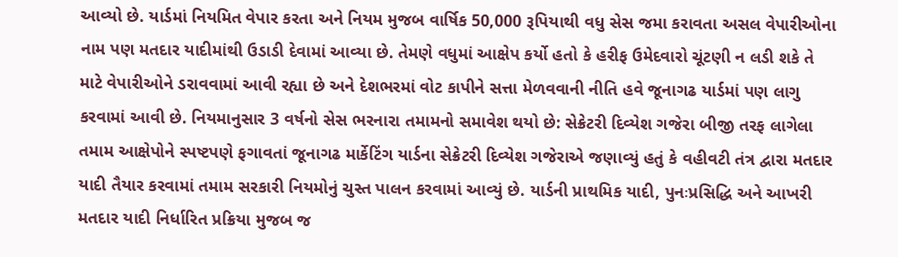આવ્યો છે. યાર્ડમાં નિયમિત વેપાર કરતા અને નિયમ મુજબ વાર્ષિક 50,000 રૂપિયાથી વધુ સેસ જમા કરાવતા અસલ વેપારીઓના નામ પણ મતદાર યાદીમાંથી ઉડાડી દેવામાં આવ્યા છે. તેમણે વધુમાં આક્ષેપ કર્યો હતો કે હરીફ ઉમેદવારો ચૂંટણી ન લડી શકે તે માટે વેપારીઓને ડરાવવામાં આવી રહ્યા છે અને દેશભરમાં વોટ કાપીને સત્તા મેળવવાની નીતિ હવે જૂનાગઢ યાર્ડમાં પણ લાગુ કરવામાં આવી છે. નિયમાનુસાર 3 વર્ષનો સેસ ભરનારા તમામનો સમાવેશ થયો છે: સેક્રેટરી દિવ્યેશ ગજેરા બીજી તરફ લાગેલા તમામ આક્ષેપોને સ્પષ્ટપણે ફગાવતાં જૂનાગઢ માર્કેટિંગ યાર્ડના સેક્રેટરી દિવ્યેશ ગજેરાએ જણાવ્યું હતું કે વહીવટી તંત્ર દ્વારા મતદાર યાદી તૈયાર કરવામાં તમામ સરકારી નિયમોનું ચુસ્ત પાલન કરવામાં આવ્યું છે. યાર્ડની પ્રાથમિક યાદી, પુનઃપ્રસિદ્ધિ અને આખરી મતદાર યાદી નિર્ધારિત પ્રક્રિયા મુજબ જ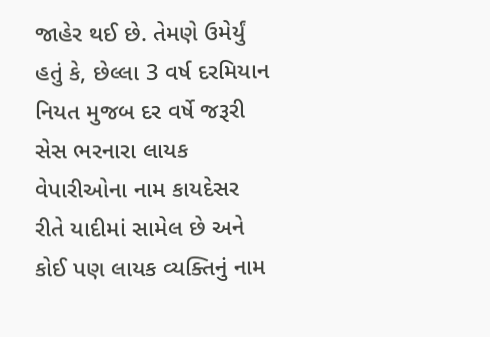જાહેર થઈ છે. તેમણે ઉમેર્યું હતું કે, છેલ્લા 3 વર્ષ દરમિયાન નિયત મુજબ દર વર્ષે જરૂરી સેસ ભરનારા લાયક વેપારીઓના નામ કાયદેસર રીતે યાદીમાં સામેલ છે અને કોઈ પણ લાયક વ્યક્તિનું નામ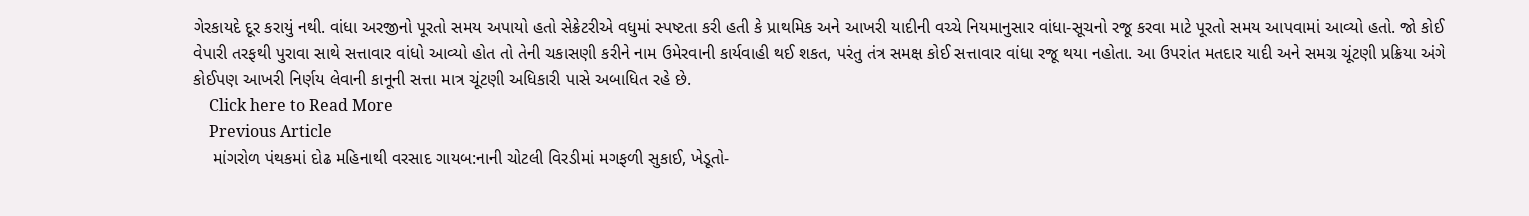ગેરકાયદે દૂર કરાયું નથી. વાંધા અરજીનો પૂરતો સમય અપાયો હતો સેક્રેટરીએ વધુમાં સ્પષ્ટતા કરી હતી કે પ્રાથમિક અને આખરી યાદીની વચ્ચે નિયમાનુસાર વાંધા-સૂચનો રજૂ કરવા માટે પૂરતો સમય આપવામાં આવ્યો હતો. જો કોઈ વેપારી તરફથી પુરાવા સાથે સત્તાવાર વાંધો આવ્યો હોત તો તેની ચકાસણી કરીને નામ ઉમેરવાની કાર્યવાહી થઈ શકત, પરંતુ તંત્ર સમક્ષ કોઈ સત્તાવાર વાંધા રજૂ થયા નહોતા. આ ઉપરાંત મતદાર યાદી અને સમગ્ર ચૂંટણી પ્રક્રિયા અંગે કોઈપણ આખરી નિર્ણય લેવાની કાનૂની સત્તા માત્ર ચૂંટણી અધિકારી પાસે અબાધિત રહે છે.
    Click here to Read More
    Previous Article
    માંગરોળ પંથકમાં દોઢ મહિનાથી વરસાદ ગાયબ:નાની ચોટલી વિરડીમાં મગફળી સુકાઈ, ખેડૂતો-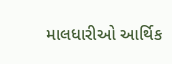માલધારીઓ આર્થિક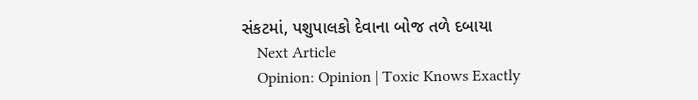સંકટમાં, પશુપાલકો દેવાના બોજ તળે દબાયા
    Next Article
    Opinion: Opinion | Toxic Knows Exactly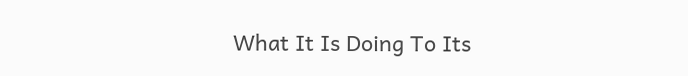What It Is Doing To Its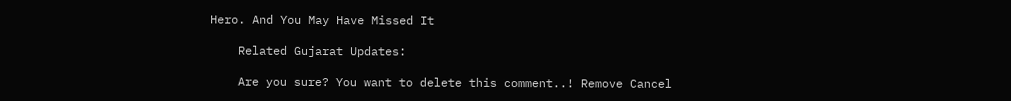Hero. And You May Have Missed It

    Related Gujarat Updates:

    Are you sure? You want to delete this comment..! Remove Cancel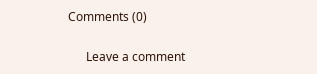Comments (0)

      Leave a comment